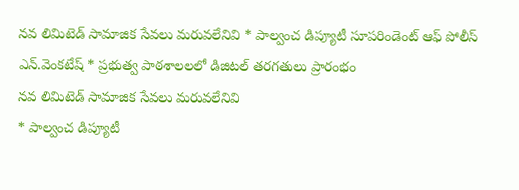నవ లిమిటెడ్ సామాజిక సేవలు మరువలేనివి * పాల్వంచ డిప్యూటీ సూపరిండెంట్ ఆఫ్ పోలీస్ ఎన్.వెంకటేష్ * ప్రభుత్వ పాఠశాలలలో డిజిటల్ తరగతులు ప్రారంభం
నవ లిమిటెడ్ సామాజిక సేవలు మరువలేనివి
* పాల్వంచ డిప్యూటీ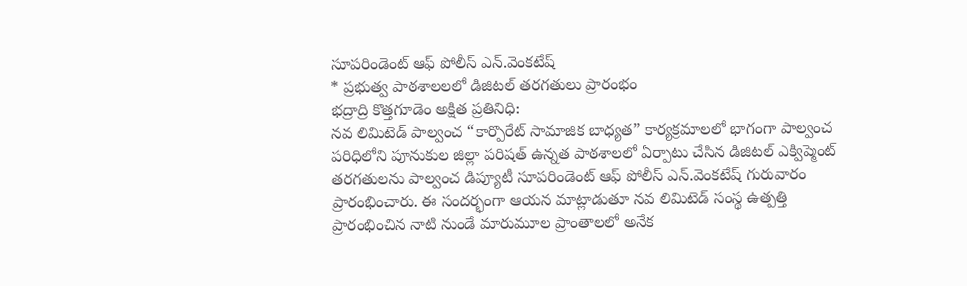సూపరిండెంట్ ఆఫ్ పోలీస్ ఎన్.వెంకటేష్
* ప్రభుత్వ పాఠశాలలలో డిజిటల్ తరగతులు ప్రారంభం
భద్రాద్రి కొత్తగూడెం అక్షిత ప్రతినిధి:
నవ లిమిటెడ్ పాల్వంచ “కార్పొరేట్ సామాజిక బాధ్యత” కార్యక్రమాలలో భాగంగా పాల్వంచ పరిధిలోని పూనుకుల జిల్లా పరిషత్ ఉన్నత పాఠశాలలో ఏర్పాటు చేసిన డిజిటల్ ఎక్విప్మెంట్ తరగతులను పాల్వంచ డిప్యూటీ సూపరిండెంట్ ఆఫ్ పోలీస్ ఎన్.వెంకటేష్ గురువారం ప్రారంభించారు. ఈ సందర్భంగా ఆయన మాట్లాడుతూ నవ లిమిటెడ్ సంస్థ ఉత్పత్తి ప్రారంభించిన నాటి నుండే మారుమూల ప్రాంతాలలో అనేక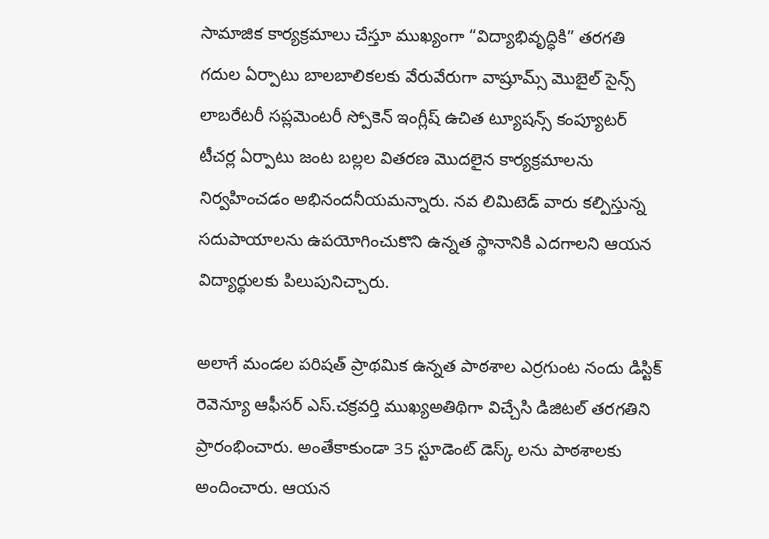సామాజిక కార్యక్రమాలు చేస్తూ ముఖ్యంగా “విద్యాభివృద్ధికి” తరగతి గదుల ఏర్పాటు బాలబాలికలకు వేరువేరుగా వాష్రూమ్స్ మొబైల్ సైన్స్ లాబరేటరీ సప్లమెంటరీ స్పోకెన్ ఇంగ్లీష్ ఉచిత ట్యూషన్స్ కంప్యూటర్ టీచర్ల ఏర్పాటు జంట బల్లల వితరణ మొదలైన కార్యక్రమాలను నిర్వహించడం అభినందనీయమన్నారు. నవ లిమిటెడ్ వారు కల్పిస్తున్న సదుపాయాలను ఉపయోగించుకొని ఉన్నత స్థానానికి ఎదగాలని ఆయన విద్యార్థులకు పిలుపునిచ్చారు.

అలాగే మండల పరిషత్ ప్రాథమిక ఉన్నత పాఠశాల ఎర్రగుంట నందు డిస్టిక్ రెవెన్యూ ఆఫీసర్ ఎస్.చక్రవర్తి ముఖ్యఅతిథిగా విచ్చేసి డిజిటల్ తరగతిని ప్రారంభించారు. అంతేకాకుండా 35 స్టూడెంట్ డెస్క్ లను పాఠశాలకు అందించారు. ఆయన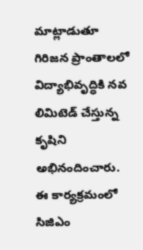మాట్లాడుతూ గిరిజన ప్రాంతాలలో విద్యాభివృద్ధికి నవ లిమిటెడ్ చేస్తున్న కృషిని అభినందించారు. ఈ కార్యక్రమంలో సిజిఎం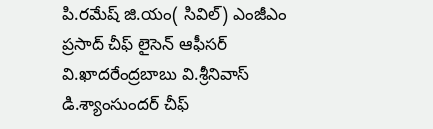పి.రమేష్ జి.యం( సివిల్) ఎంజీఎం ప్రసాద్ చీఫ్ లైసెన్ ఆఫీసర్ వి.ఖాదరేంద్రబాబు వి.శ్రీనివాస్ డి.శ్యాంసుందర్ చీఫ్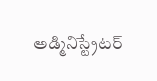అడ్మినిస్ట్రేటర్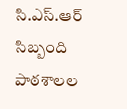సి.ఎస్.ఆర్ సిబ్బంది పాఠశాలల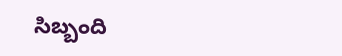సిబ్బంది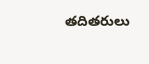తదితరులు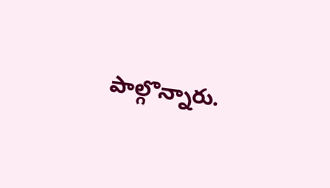పాల్గొన్నారు.